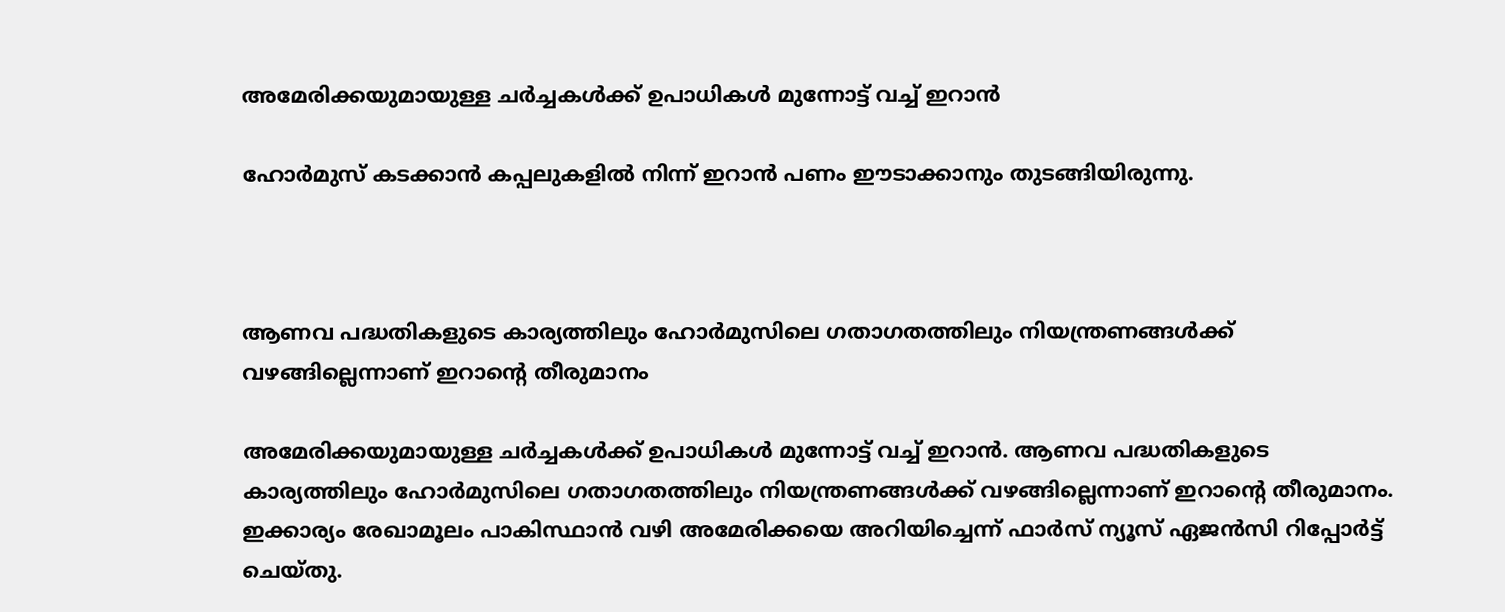അമേരിക്കയുമായുള്ള ചര്‍ച്ചകള്‍ക്ക് ഉപാധികള്‍ മുന്നോട്ട് വച്ച് ഇറാന്‍

ഹോര്‍മുസ് കടക്കാന്‍ കപ്പലുകളില്‍ നിന്ന് ഇറാന്‍ പണം ഈടാക്കാനും തുടങ്ങിയിരുന്നു.



ആണവ പദ്ധതികളുടെ കാര്യത്തിലും ഹോര്‍മുസിലെ ഗതാഗതത്തിലും നിയന്ത്രണങ്ങള്‍ക്ക് വഴങ്ങില്ലെന്നാണ് ഇറാന്റെ തീരുമാനം

അമേരിക്കയുമായുള്ള ചര്‍ച്ചകള്‍ക്ക് ഉപാധികള്‍ മുന്നോട്ട് വച്ച് ഇറാന്‍. ആണവ പദ്ധതികളുടെ കാര്യത്തിലും ഹോര്‍മുസിലെ ഗതാഗതത്തിലും നിയന്ത്രണങ്ങള്‍ക്ക് വഴങ്ങില്ലെന്നാണ് ഇറാന്റെ തീരുമാനം. ഇക്കാര്യം രേഖാമൂലം പാകിസ്ഥാന്‍ വഴി അമേരിക്കയെ അറിയിച്ചെന്ന് ഫാര്‍സ് ന്യൂസ് ഏജന്‍സി റിപ്പോര്‍ട്ട് ചെയ്തു.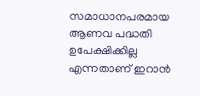സമാധാനപരമായ ആണവ പദ്ധതി ഉപേക്ഷിക്കില്ല എന്നതാണ് ഇറാന്‍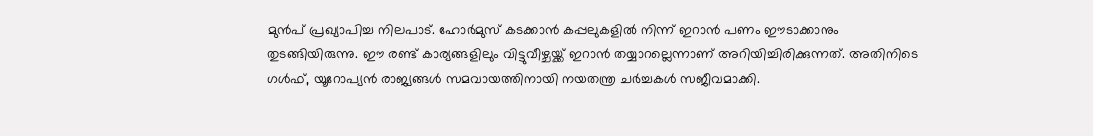മുന്‍പ് പ്രഖ്യാപിച്ച നിലപാട്. ഹോര്‍മുസ് കടക്കാന്‍ കപ്പലുകളില്‍ നിന്ന് ഇറാന്‍ പണം ഈടാക്കാനും തുടങ്ങിയിരുന്നു. ഈ രണ്ട് കാര്യങ്ങളിലും വിട്ടുവീഴ്ചയ്ക്ക് ഇറാന്‍ തയ്യാറല്ലെന്നാണ് അറിയിച്ചിരിക്കുന്നത്. അതിനിടെ ഗള്‍ഫ്, യൂറോപ്യന്‍ രാജ്യങ്ങള്‍ സമവായത്തിനായി നയതന്ത്ര ചര്‍ച്ചകള്‍ സജീവമാക്കി.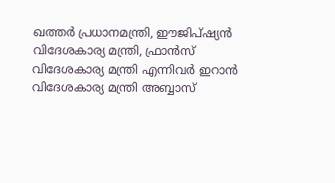ഖത്തര്‍ പ്രധാനമന്ത്രി, ഈജിപ്ഷ്യന്‍ വിദേശകാര്യ മന്ത്രി, ഫ്രാന്‍സ് വിദേശകാര്യ മന്ത്രി എന്നിവര്‍ ഇറാന്‍ വിദേശകാര്യ മന്ത്രി അബ്ബാസ്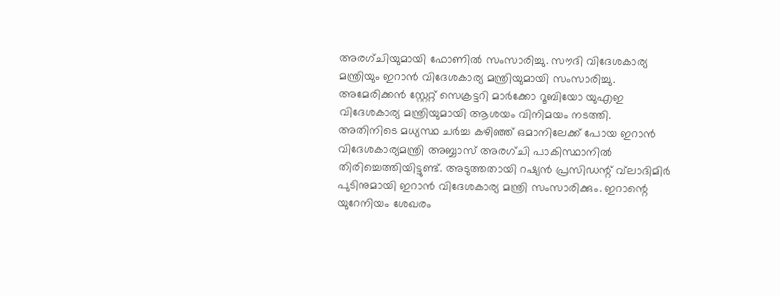അരഗ്ചിയുമായി ഫോണില്‍ സംസാരിച്ചു. സൗദി വിദേശകാര്യ മന്ത്രിയും ഇറാന്‍ വിദേശകാര്യ മന്ത്രിയുമായി സംസാരിച്ചു. അമേരിക്കന്‍ സ്റ്റേറ്റ് സെക്രട്ടറി മാര്‍ക്കോ റൂബിയോ യുഎഇ വിദേശകാര്യ മന്ത്രിയുമായി ആശയം വിനിമയം നടത്തി. അതിനിടെ മധ്യസ്ഥ ചര്‍ച്ച കഴിഞ്ഞ് ഒമാനിലേക്ക് പോയ ഇറാന്‍ വിദേശകാര്യമന്ത്രി അബ്ബാസ് അരഗ്ചി പാകിസ്ഥാനില്‍ തിരിച്ചെത്തിയിട്ടുണ്ട്. അടുത്തതായി റഷ്യന്‍ പ്രസിഡന്റ് വ്‌ലാദിമിര്‍ പുടിനുമായി ഇറാന്‍ വിദേശകാര്യ മന്ത്രി സംസാരിക്കും. ഇറാന്റെ യുറേനിയം ശേഖരം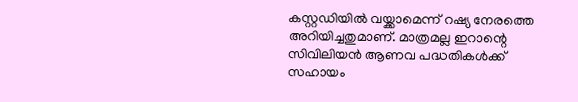കസ്റ്റഡിയില്‍ വയ്ക്കാമെന്ന് റഷ്യ നേരത്തെ അറിയിച്ചതുമാണ്. മാത്രമല്ല ഇറാന്റെ സിവിലിയന്‍ ആണവ പദ്ധതികള്‍ക്ക് സഹായം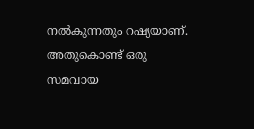നല്‍കുന്നതും റഷ്യയാണ്. അതുകൊണ്ട് ഒരു സമവായ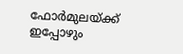ഫോര്‍മുലയ്ക്ക് ഇപ്പോഴും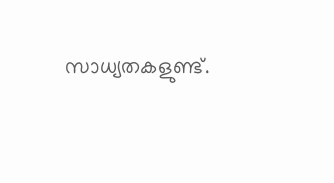സാധ്യതകളുണ്ട്.